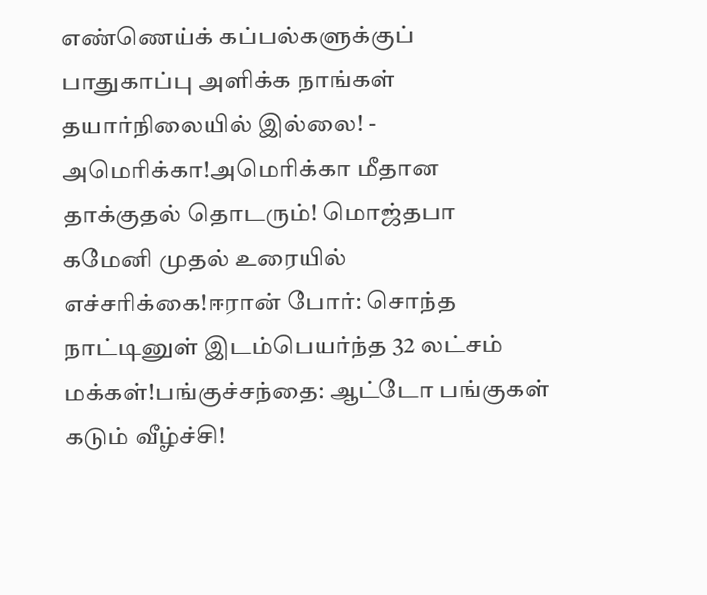எண்ணெய்க் கப்பல்களுக்குப் பாதுகாப்பு அளிக்க நாங்கள் தயார்நிலையில் இல்லை! - அமெரிக்கா!அமெரிக்கா மீதான தாக்குதல் தொடரும்! மொஜ்தபா கமேனி முதல் உரையில் எச்சரிக்கை!ஈரான் போர்: சொந்த நாட்டினுள் இடம்பெயர்ந்த 32 லட்சம் மக்கள்!பங்குச்சந்தை: ஆட்டோ பங்குகள் கடும் வீழ்ச்சி!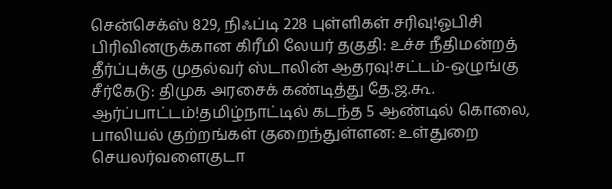சென்செக்ஸ் 829, நிஃப்டி 228 புள்ளிகள் சரிவு!ஓபிசி பிரிவினருக்கான கிரீமி லேயர் தகுதி: உச்ச நீதிமன்றத் தீர்ப்புக்கு முதல்வர் ஸ்டாலின் ஆதரவு!சட்டம்-ஒழுங்கு சீர்கேடு: திமுக அரசைக் கண்டித்து தே.ஜ.கூ. ஆர்ப்பாட்டம்!தமிழ்நாட்டில் கடந்த 5 ஆண்டில் கொலை, பாலியல் குற்றங்கள் குறைந்துள்ளன: உள்துறை செயலர்வளைகுடா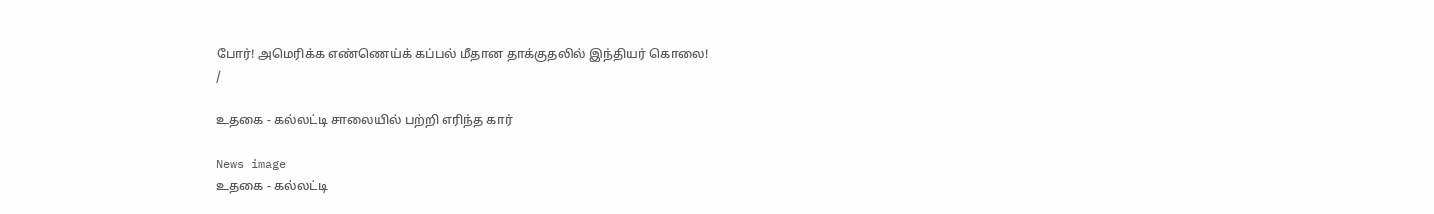போர்! அமெரிக்க எண்ணெய்க் கப்பல் மீதான தாக்குதலில் இந்தியர் கொலை!
/

உதகை - கல்லட்டி சாலையில் பற்றி எரிந்த கார்

News image
உதகை - கல்லட்டி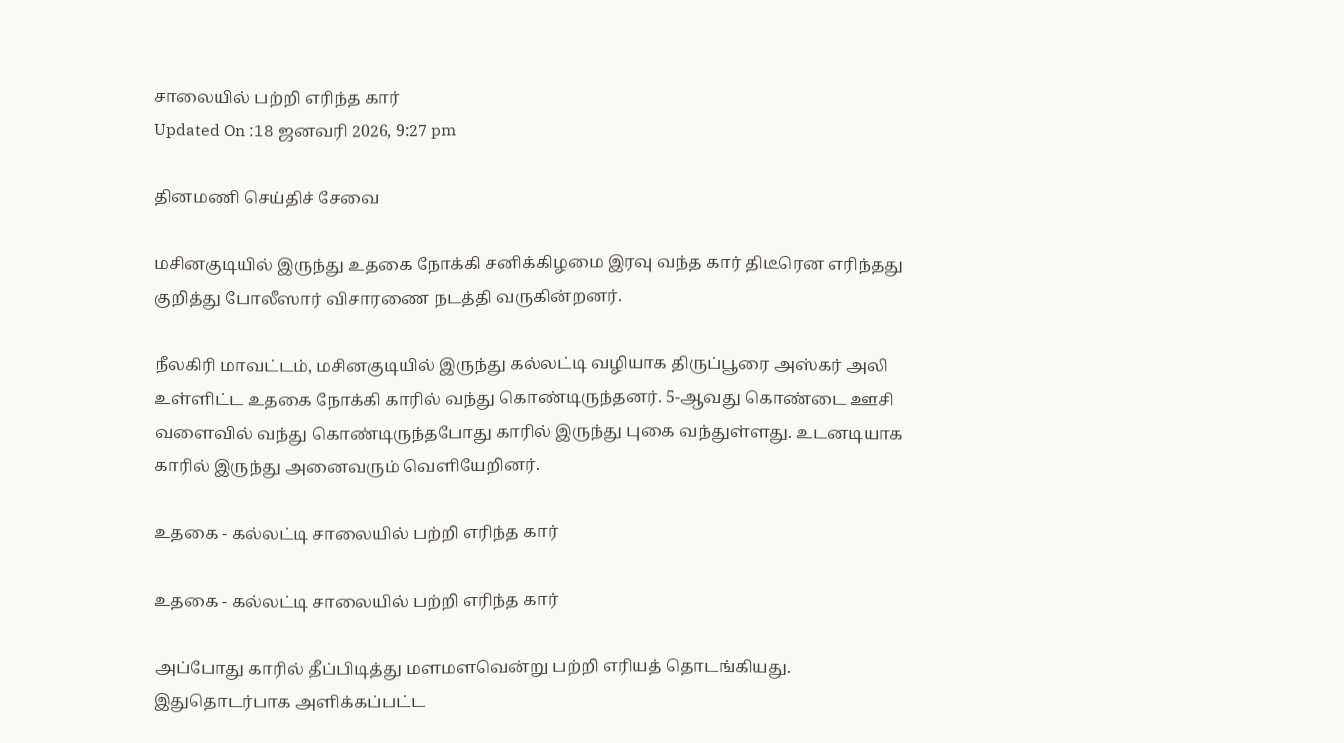சாலையில் பற்றி எரிந்த கார்
Updated On :18 ஜனவரி 2026, 9:27 pm

தினமணி செய்திச் சேவை

மசினகுடியில் இருந்து உதகை நோக்கி சனிக்கிழமை இரவு வந்த கார் திடீரென எரிந்தது குறித்து போலீஸார் விசாரணை நடத்தி வருகின்றனர்.

நீலகிரி மாவட்டம், மசினகுடியில் இருந்து கல்லட்டி வழியாக திருப்பூரை அஸ்கர் அலி உள்ளிட்ட உதகை நோக்கி காரில் வந்து கொண்டிருந்தனர். 5-ஆவது கொண்டை ஊசி வளைவில் வந்து கொண்டிருந்தபோது காரில் இருந்து புகை வந்துள்ளது. உடனடியாக காரில் இருந்து அனைவரும் வெளியேறினர்.

உதகை - கல்லட்டி சாலையில் பற்றி எரிந்த கார்

உதகை - கல்லட்டி சாலையில் பற்றி எரிந்த கார்

அப்போது காரில் தீப்பிடித்து மளமளவென்று பற்றி எரியத் தொடங்கியது. இதுதொடர்பாக அளிக்கப்பட்ட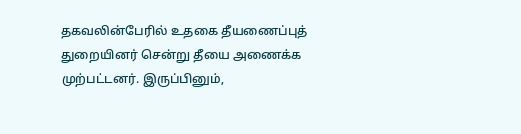தகவலின்பேரில் உதகை தீயணைப்புத் துறையினர் சென்று தீயை அணைக்க முற்பட்டனர். இருப்பினும்,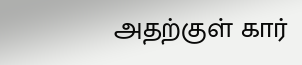அதற்குள் கார்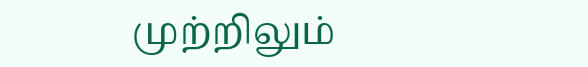முற்றிலும்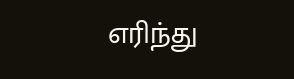எரிந்து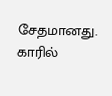சேதமானது. காரில்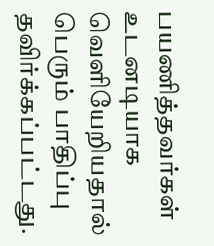பயணித்தவர்கள் உடனடியாக வெளியேறியதால் பெரும் பாதிப்பு தவிர்க்கப்பட்டது.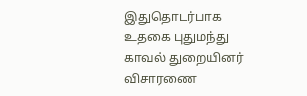இதுதொடர்பாக உதகை புதுமந்து காவல் துறையினர் விசாரணை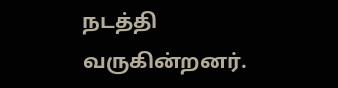நடத்தி வருகின்றனர்.